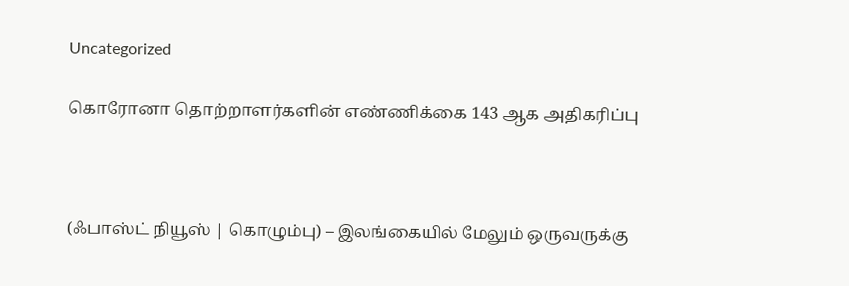Uncategorized

கொரோனா தொற்றாளர்களின் எண்ணிக்கை 143 ஆக அதிகரிப்பு



(ஃபாஸ்ட் நியூஸ் | கொழும்பு) – இலங்கையில் மேலும் ஒருவருக்கு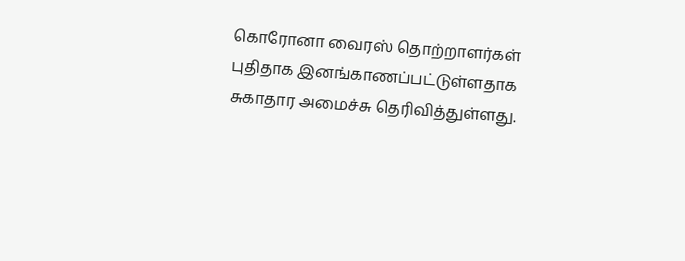கொரோனா வைரஸ் தொற்றாளர்கள் புதிதாக இனங்காணப்பட்டுள்ளதாக சுகாதார அமைச்சு தெரிவித்துள்ளது.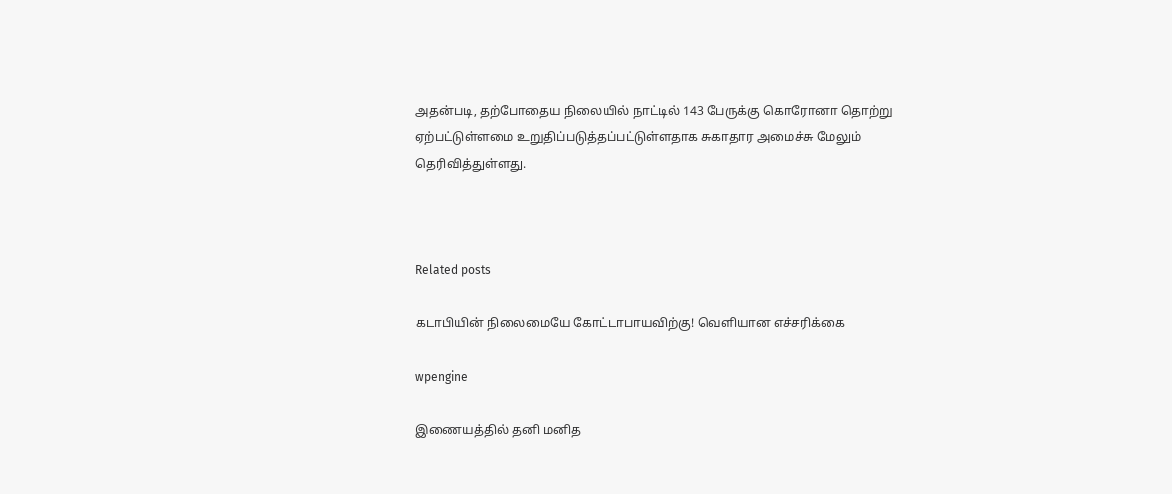அதன்படி, தற்போதைய நிலையில் நாட்டில் 143 பேருக்கு கொரோனா தொற்று ஏற்பட்டுள்ளமை உறுதிப்படுத்தப்பட்டுள்ளதாக சுகாதார அமைச்சு மேலும் தெரிவித்துள்ளது.



Related posts

கடாபியின் நிலைமையே கோட்டாபாயவிற்கு! வெளியான எச்சரிக்கை

wpengine

இணையத்தில் தனி மனித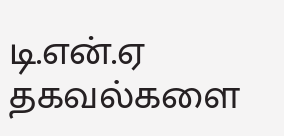டி.என்.ஏ தகவல்களை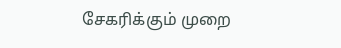சேகரிக்கும் முறை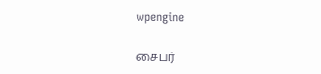wpengine

சைபர்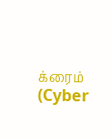க்ரைம் (Cyber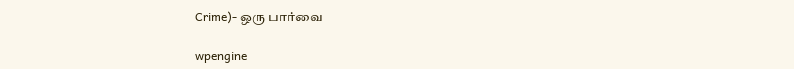Crime)- ஒரு பார்வை

wpengine